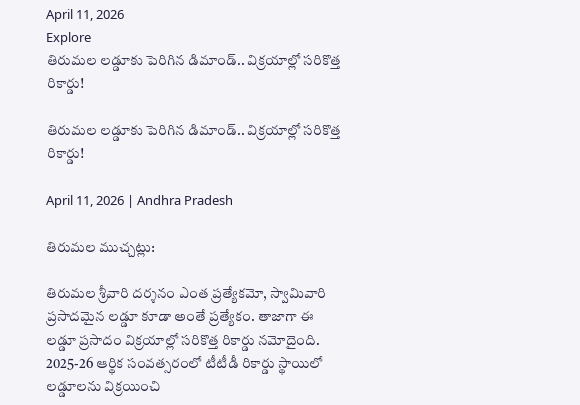April 11, 2026
Explore
తిరుమల లడ్డూకు పెరిగిన డిమాండ్.. విక్రయాల్లో సరికొత్త రికార్డు!

తిరుమల లడ్డూకు పెరిగిన డిమాండ్.. విక్రయాల్లో సరికొత్త రికార్డు!

April 11, 2026 | Andhra Pradesh

తిరుమల ముచ్చట్లు:

తిరుమల శ్రీవారి దర్శనం ఎంత ప్రత్యేకమో, స్వామివారి ప్రసాదమైన లడ్డూ కూడా అంతే ప్రత్యేకం. తాజాగా ఈ లడ్డూ ప్రసాదం విక్రయాల్లో సరికొత్త రికార్డు నమోదైంది. 2025-26 ఆర్థిక సంవత్సరంలో టీటీడీ రికార్డు స్థాయిలో లడ్డూలను విక్రయించి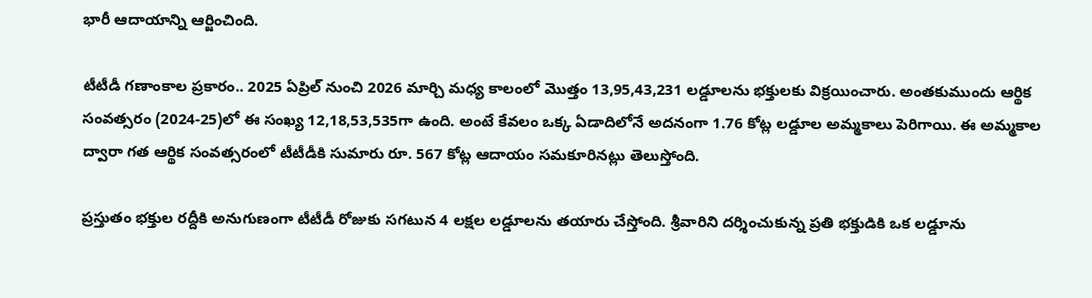భారీ ఆదాయాన్ని ఆర్జించింది.

టీటీడీ గణాంకాల ప్రకారం.. 2025 ఏప్రిల్ నుంచి 2026 మార్చి మధ్య కాలంలో మొత్తం 13,95,43,231 లడ్డూలను భక్తులకు విక్రయించారు. అంతకుముందు ఆర్థిక సంవత్సరం (2024-25)లో ఈ సంఖ్య 12,18,53,535గా ఉంది. అంటే కేవలం ఒక్క ఏడాదిలోనే అదనంగా 1.76 కోట్ల లడ్డూల అమ్మకాలు పెరిగాయి. ఈ అమ్మకాల ద్వారా గత ఆర్థిక సంవత్సరంలో టీటీడీకి సుమారు రూ. 567 కోట్ల ఆదాయం సమకూరినట్లు తెలుస్తోంది.

ప్రస్తుతం భక్తుల రద్దీకి అనుగుణంగా టీటీడీ రోజుకు సగటున 4 లక్షల లడ్డూలను తయారు చేస్తోంది. శ్రీవారిని దర్శించుకున్న ప్రతి భక్తుడికి ఒక లడ్డూను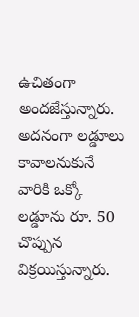ఉచితంగా అందజేస్తున్నారు. అదనంగా లడ్డూలు కావాలనుకునే వారికి ఒక్కో లడ్డూను రూ. 50 చొప్పున విక్రయిస్తున్నారు.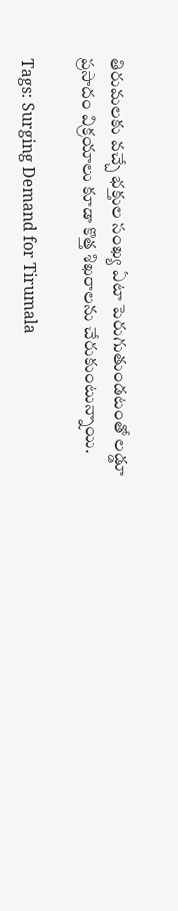తిరుమలకు వచ్చే భక్తుల సంఖ్య ఏటా పెరుగుతుండటంతో లడ్డూ ప్రసాదం విక్రయాలు కూడా కొత్త శిఖరాలను చేరుకుంటున్నాయి.

Tags: Surging Demand for Tirumala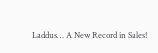Laddus… A New Record in Sales!